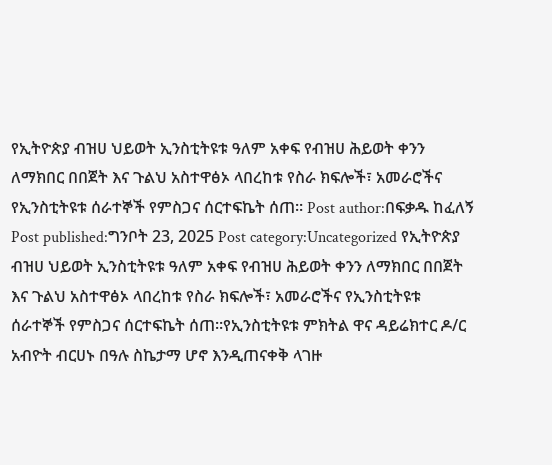የኢትዮጵያ ብዝሀ ህይወት ኢንስቲትዩቱ ዓለም አቀፍ የብዝሀ ሕይወት ቀንን ለማክበር በበጀት እና ጉልህ አስተዋፅኦ ላበረከቱ የስራ ክፍሎች፣ አመራሮችና የኢንስቲትዩቱ ሰራተኞች የምስጋና ሰርተፍኬት ሰጠ። Post author:በፍቃዱ ከፈለኝ Post published:ግንቦት 23, 2025 Post category:Uncategorized የኢትዮጵያ ብዝሀ ህይወት ኢንስቲትዩቱ ዓለም አቀፍ የብዝሀ ሕይወት ቀንን ለማክበር በበጀት እና ጉልህ አስተዋፅኦ ላበረከቱ የስራ ክፍሎች፣ አመራሮችና የኢንስቲትዩቱ ሰራተኞች የምስጋና ሰርተፍኬት ሰጠ።የኢንስቲትዩቱ ምክትል ዋና ዳይሬክተር ዶ/ር አብዮት ብርሀኑ በዓሉ ስኬታማ ሆኖ እንዲጠናቀቅ ላገዙ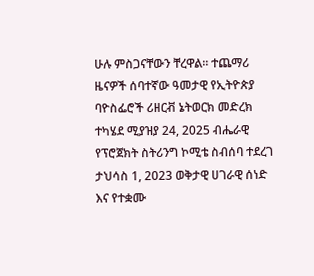ሁሉ ምስጋናቸውን ቸረዋል። ተጨማሪ ዜናዎች ሰባተኛው ዓመታዊ የኢትዮጵያ ባዮስፌሮች ሪዘርቭ ኔትወርክ መድረክ ተካሄደ ሚያዝያ 24, 2025 ብሔራዊ የፕሮጀክት ስትሪንግ ኮሚቴ ስብሰባ ተደረገ ታህሳስ 1, 2023 ወቅታዊ ሀገራዊ ሰነድ እና የተቋሙ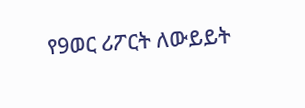የ9ወር ሪፖርት ለውይይት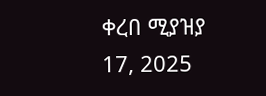ቀረበ ሚያዝያ 17, 2025